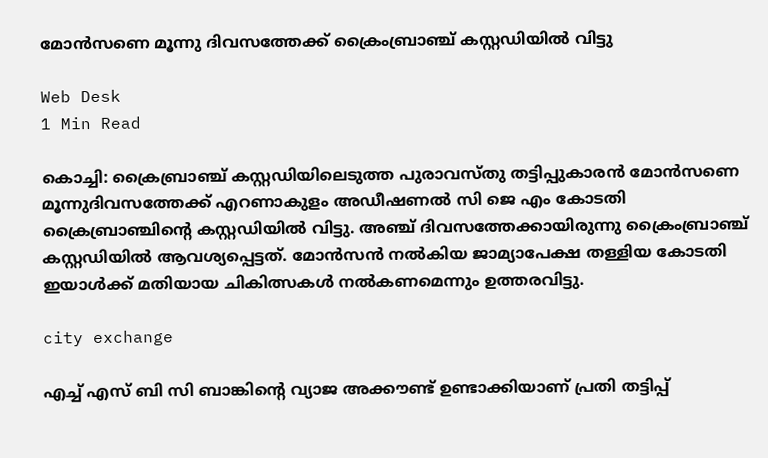മോന്‍സണെ മൂന്നു ദിവസത്തേക്ക് ക്രൈംബ്രാഞ്ച് കസ്റ്റഡിയില്‍ വിട്ടു

Web Desk
1 Min Read

കൊച്ചി: ക്രൈബ്രാഞ്ച് കസ്റ്റഡിയിലെടുത്ത പുരാവസ്തു തട്ടിപ്പുകാരന്‍ മോന്‍സണെ മൂന്നുദിവസത്തേക്ക് എറണാകുളം അഡീഷണല്‍ സി ജെ എം കോടതി ക്രൈബ്രാഞ്ചിന്റെ കസ്റ്റഡിയില്‍ വിട്ടു. അഞ്ച് ദിവസത്തേക്കായിരുന്നു ക്രൈംബ്രാഞ്ച് കസ്റ്റഡിയില്‍ ആവശ്യപ്പെട്ടത്. മോന്‍സന്‍ നല്‍കിയ ജാമ്യാപേക്ഷ തള്ളിയ കോടതി ഇയാള്‍ക്ക് മതിയായ ചികിത്സകള്‍ നല്‍കണമെന്നും ഉത്തരവിട്ടു.

city exchange

എച്ച് എസ് ബി സി ബാങ്കിന്റെ വ്യാജ അക്കൗണ്ട് ഉണ്ടാക്കിയാണ് പ്രതി തട്ടിപ്പ്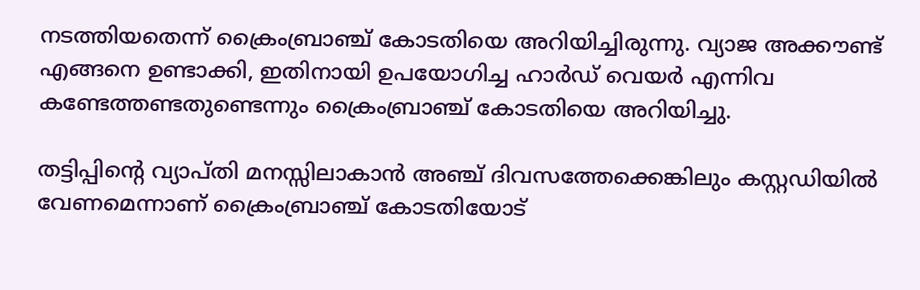നടത്തിയതെന്ന് ക്രൈംബ്രാഞ്ച് കോടതിയെ അറിയിച്ചിരുന്നു. വ്യാജ അക്കൗണ്ട് എങ്ങനെ ഉണ്ടാക്കി, ഇതിനായി ഉപയോഗിച്ച ഹാര്‍ഡ് വെയര്‍ എന്നിവ കണ്ടേത്തണ്ടതുണ്ടെന്നും ക്രൈംബ്രാഞ്ച് കോടതിയെ അറിയിച്ചു.

തട്ടിപ്പിന്റെ വ്യാപ്തി മനസ്സിലാകാന്‍ അഞ്ച് ദിവസത്തേക്കെങ്കിലും കസ്റ്റഡിയില്‍ വേണമെന്നാണ് ക്രൈംബ്രാഞ്ച് കോടതിയോട്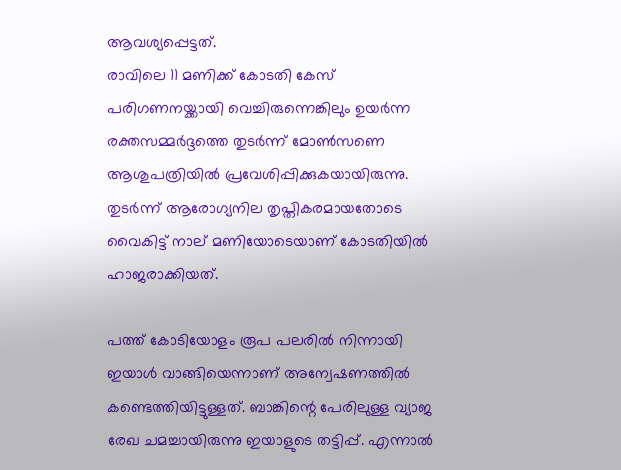ആവശ്യപ്പെട്ടത്.
രാവിലെ 11 മണിക്ക് കോടതി കേസ് പരിഗണനയ്ക്കായി വെച്ചിരുന്നെങ്കിലും ഉയര്‍ന്ന രക്തസമ്മര്‍ദ്ദത്തെ തുടര്‍ന്ന് മോണ്‍സണെ ആശുപത്രിയില്‍ പ്രവേശിപ്പിക്കുകയായിരുന്നു. തുടര്‍ന്ന് ആരോഗ്യനില തൃപ്തികരമായതോടെ വൈകിട്ട് നാല് മണിയോടെയാണ് കോടതിയില്‍ ഹാജരാക്കിയത്.

പത്ത് കോടിയോളം രൂപ പലരില്‍ നിന്നായി ഇയാള്‍ വാങ്ങിയെന്നാണ് അന്വേഷണത്തില്‍ കണ്ടെത്തിയിട്ടുള്ളത്. ബാങ്കിന്റെ പേരിലുള്ള വ്യാജ രേഖ ചമച്ചായിരുന്നു ഇയാളുടെ തട്ടിപ്പ്. എന്നാല്‍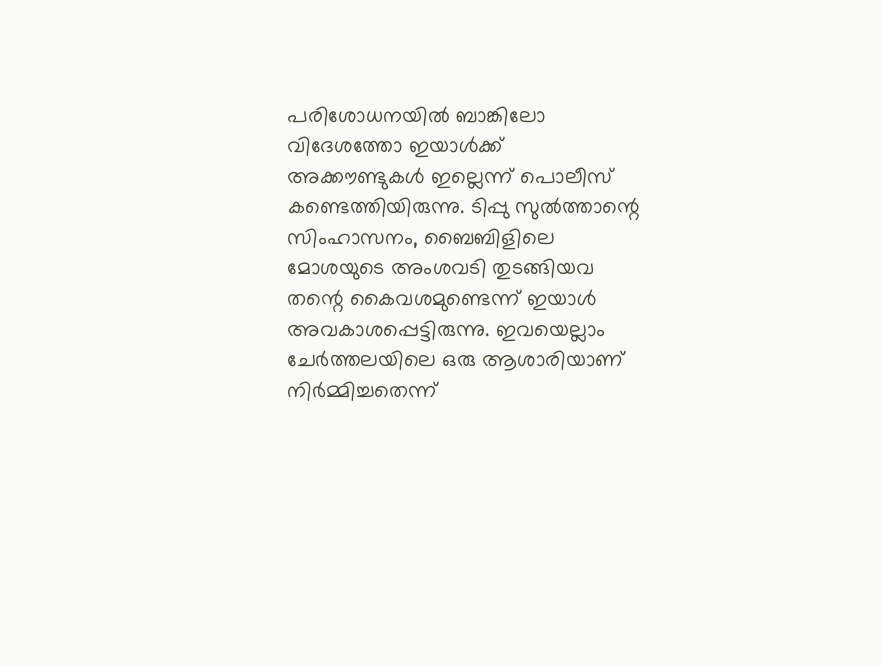പരിശോധനയില്‍ ബാങ്കിലോ വിദേശത്തോ ഇയാള്‍ക്ക് അക്കൗണ്ടുകള്‍ ഇല്ലെന്ന് പൊലീസ് കണ്ടെത്തിയിരുന്നു. ടിപ്പു സുല്‍ത്താന്റെ സിംഹാസനം, ബൈബിളിലെ മോശയുടെ അംശവടി തുടങ്ങിയവ തന്റെ കൈവശമുണ്ടെന്ന് ഇയാള്‍ അവകാശപ്പെട്ടിരുന്നു. ഇവയെല്ലാം ചേര്‍ത്തലയിലെ ഒരു ആശാരിയാണ് നിര്‍മ്മിച്ചതെന്ന്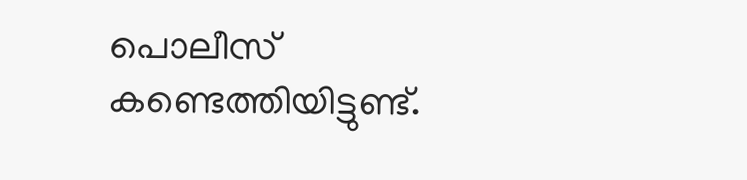പൊലീസ് കണ്ടെത്തിയിട്ടുണ്ട്.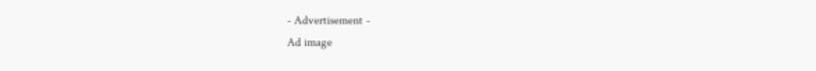- Advertisement -
Ad image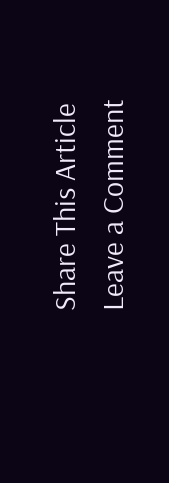Share This Article
Leave a Comment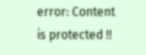error: Content is protected !!